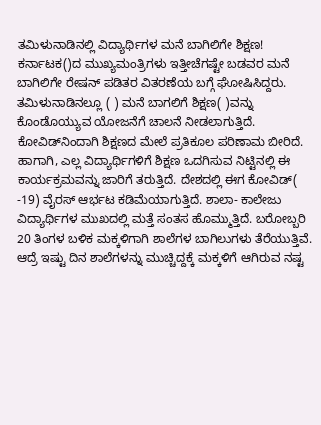ತಮಿಳುನಾಡಿನಲ್ಲಿ ವಿದ್ಯಾರ್ಥಿಗಳ ಮನೆ ಬಾಗಿಲಿಗೇ ಶಿಕ್ಷಣ! ಕರ್ನಾಟಕ()ದ ಮುಖ್ಯಮಂತ್ರಿಗಳು ಇತ್ತೀಚೆಗಷ್ಟೇ ಬಡವರ ಮನೆ ಬಾಗಿಲಿಗೇ ರೇಷನ್ ಪಡಿತರ ವಿತರಣೆಯ ಬಗ್ಗೆ ಘೋಷಿಸಿದ್ದರು. ತಮಿಳುನಾಡಿನಲ್ಲೂ ( ) ಮನೆ ಬಾಗಲಿಗೆ ಶಿಕ್ಷಣ( )ವನ್ನು ಕೊಂಡೊಯ್ಯುವ ಯೋಜನೆಗೆ ಚಾಲನೆ ನೀಡಲಾಗುತ್ತಿದೆ. ಕೋವಿಡ್‌ನಿಂದಾಗಿ ಶಿಕ್ಷಣದ ಮೇಲೆ ಪ್ರತಿಕೂಲ ಪರಿಣಾಮ ಬೀರಿದೆ. ಹಾಗಾಗಿ, ಎಲ್ಲ ವಿದ್ಯಾರ್ಥಿಗಳಿಗೆ ಶಿಕ್ಷಣ ಒದಗಿಸುವ ನಿಟ್ಟಿನಲ್ಲಿ ಈ ಕಾರ್ಯಕ್ರಮವನ್ನು ಜಾರಿಗೆ ತರುತ್ತಿದೆ. ದೇಶದಲ್ಲಿ ಈಗ ಕೋವಿಡ್( -19) ವೈರಸ್ ಆರ್ಭಟ ಕಡಿಮೆಯಾಗುತ್ತಿದೆ. ಶಾಲಾ- ಕಾಲೇಜು ವಿದ್ಯಾರ್ಥಿಗಳ ಮುಖದಲ್ಲಿ ಮತ್ತೆ ಸಂತಸ ಹೊಮ್ಮುತ್ತಿದೆ. ಬರೋಬ್ಬರಿ 20 ತಿಂಗಳ ‌ಬಳಿಕ ಮಕ್ಕಳಿಗಾಗಿ ಶಾಲೆಗಳ ಬಾಗಿಲುಗಳು ತೆರೆಯುತ್ತಿವೆ. ಆದ್ರೆ ಇಷ್ಟು ದಿನ ಶಾಲೆಗಳನ್ನು ‌ಮುಚ್ಚಿದ್ದಕ್ಕೆ ಮಕ್ಕಳಿಗೆ ಆಗಿರುವ ನಷ್ಟ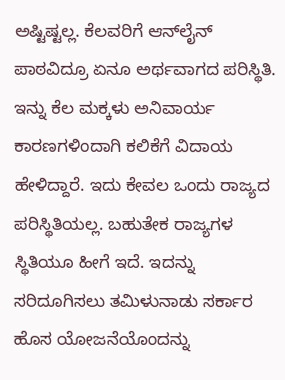ಅಷ್ಟಿಷ್ಟಲ್ಲ. ಕೆಲವರಿಗೆ ಆನ್‌ಲೈನ್ ಪಾಠವಿದ್ರೂ ಏನೂ ಅರ್ಥವಾಗದ ಪರಿಸ್ಥಿತಿ. ಇನ್ನು ಕೆಲ ಮಕ್ಕಳು ಅನಿವಾರ್ಯ ಕಾರಣಗಳಿಂದಾಗಿ ಕಲಿಕೆಗೆ ವಿದಾಯ ಹೇಳಿದ್ದಾರೆ. ಇದು ಕೇವಲ ಒಂದು ರಾಜ್ಯದ ಪರಿಸ್ಥಿತಿಯಲ್ಲ. ಬಹುತೇಕ ರಾಜ್ಯಗಳ ಸ್ಥಿತಿಯೂ ಹೀಗೆ ಇದೆ. ಇದನ್ನು ಸರಿದೂಗಿಸಲು ತಮಿಳುನಾಡು ಸರ್ಕಾರ ಹೊಸ ಯೋಜನೆಯೊಂದನ್ನು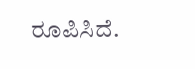ರೂಪಿಸಿದೆ.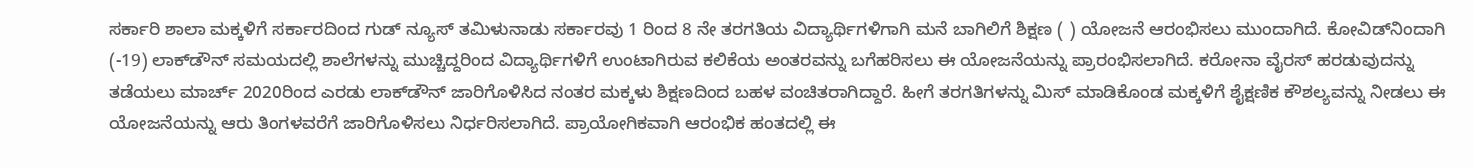ಸರ್ಕಾರಿ ಶಾಲಾ ಮಕ್ಕಳಿಗೆ ಸರ್ಕಾರದಿಂದ ಗುಡ್ ನ್ಯೂಸ್ ತಮಿಳುನಾಡು ಸರ್ಕಾರವು 1 ರಿಂದ 8 ನೇ ತರಗತಿಯ ವಿದ್ಯಾರ್ಥಿಗಳಿಗಾಗಿ ಮನೆ ಬಾಗಿಲಿಗೆ ಶಿಕ್ಷಣ ( ) ಯೋಜನೆ ಆರಂಭಿಸಲು ಮುಂದಾಗಿದೆ. ಕೋವಿಡ್‌ನಿಂದಾಗಿ (-19) ಲಾಕ್‌ಡೌನ್‌ ಸಮಯದಲ್ಲಿ ಶಾಲೆಗಳನ್ನು ಮುಚ್ಚಿದ್ದರಿಂದ ವಿದ್ಯಾರ್ಥಿಗಳಿಗೆ ಉಂಟಾಗಿರುವ ಕಲಿಕೆಯ ಅಂತರವನ್ನು ಬಗೆಹರಿಸಲು ಈ ಯೋಜನೆಯನ್ನು ಪ್ರಾರಂಭಿಸಲಾಗಿದೆ. ಕರೋನಾ ವೈರಸ್ ಹರಡುವುದನ್ನು ತಡೆಯಲು ಮಾರ್ಚ್ 2020ರಿಂದ ಎರಡು ಲಾಕ್‌ಡೌನ್ ಜಾರಿಗೊಳಿಸಿದ ನಂತರ ಮಕ್ಕಳು ಶಿಕ್ಷಣದಿಂದ ಬಹಳ ವಂಚಿತರಾಗಿದ್ದಾರೆ. ಹೀಗೆ ತರಗತಿಗಳನ್ನು ಮಿಸ್ ಮಾಡಿಕೊಂಡ ಮಕ್ಕಳಿಗೆ ಶೈಕ್ಷಣಿಕ ಕೌಶಲ್ಯವನ್ನು ನೀಡಲು ಈ ಯೋಜನೆಯನ್ನು ಆರು ತಿಂಗಳವರೆಗೆ ಜಾರಿಗೊಳಿಸಲು ನಿರ್ಧರಿಸಲಾಗಿದೆ. ಪ್ರಾಯೋಗಿಕವಾಗಿ ಆರಂಭಿಕ ಹಂತದಲ್ಲಿ ಈ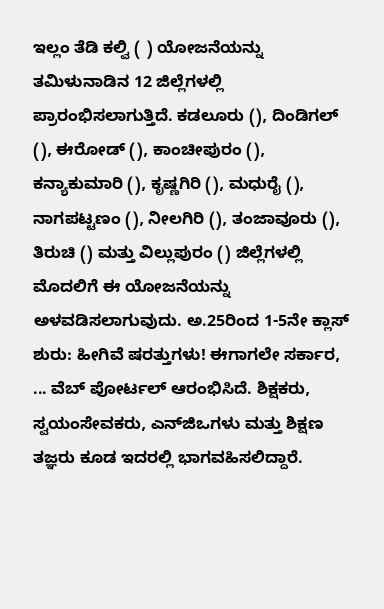ಇಲ್ಲಂ ತೆಡಿ ಕಲ್ವಿ ( ) ಯೋಜನೆಯನ್ನು ತಮಿಳುನಾಡಿನ 12 ಜಿಲ್ಲೆಗಳಲ್ಲಿ ಪ್ರಾರಂಭಿಸಲಾಗುತ್ತಿದೆ. ಕಡಲೂರು (), ದಿಂಡಿಗಲ್ (), ಈರೋಡ್ (), ಕಾಂಚೀಪುರಂ (), ಕನ್ಯಾಕುಮಾರಿ (), ಕೃಷ್ಣಗಿರಿ (), ಮಧುರೈ (), ನಾಗಪಟ್ಟಣಂ (), ನೀಲಗಿರಿ (), ತಂಜಾವೂರು (), ತಿರುಚಿ () ಮತ್ತು ವಿಲ್ಲುಪುರಂ () ಜಿಲ್ಲೆಗಳಲ್ಲಿ ಮೊದಲಿಗೆ ಈ ಯೋಜನೆಯನ್ನು ಅಳವಡಿಸಲಾಗುವುದು. ಅ.25ರಿಂದ 1-5ನೇ ಕ್ಲಾಸ್‌ ಶುರು: ಹೀಗಿವೆ ಷರತ್ತುಗಳು! ಈಗಾಗಲೇ ಸರ್ಕಾರ, ... ವೆಬ್ ಪೋರ್ಟಲ್ ಆರಂಭಿಸಿದೆ. ಶಿಕ್ಷಕರು, ಸ್ವಯಂಸೇವಕರು, ಎನ್‌ಜಿಒಗಳು ಮತ್ತು ಶಿಕ್ಷಣ ತಜ್ಞರು ಕೂಡ ಇದರಲ್ಲಿ ಭಾಗವಹಿಸಲಿದ್ದಾರೆ.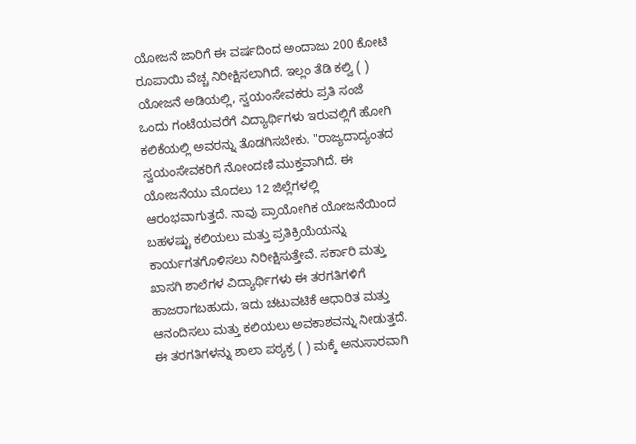ಯೋಜನೆ ಜಾರಿಗೆ ಈ ವರ್ಷದಿಂದ ಅಂದಾಜು 200 ಕೋಟಿ ರೂಪಾಯಿ ವೆಚ್ಚ ನಿರೀಕ್ಷಿಸಲಾಗಿದೆ. ಇಲ್ಲಂ ತೆಡಿ ಕಲ್ವಿ ( ) ಯೋಜನೆ ಅಡಿಯಲ್ಲಿ, ಸ್ವಯಂಸೇವಕರು ಪ್ರತಿ ಸಂಜೆ ಒಂದು ಗಂಟೆಯವರೆಗೆ ವಿದ್ಯಾರ್ಥಿಗಳು ಇರುವಲ್ಲಿಗೆ ಹೋಗಿ ಕಲಿಕೆಯಲ್ಲಿ ಅವರನ್ನು ತೊಡಗಿಸಬೇಕು. "ರಾಜ್ಯದಾದ್ಯಂತದ ಸ್ವಯಂಸೇವಕರಿಗೆ ನೋಂದಣಿ ಮುಕ್ತವಾಗಿದೆ. ಈ ಯೋಜನೆಯು ಮೊದಲು 12 ಜಿಲ್ಲೆಗಳಲ್ಲಿ ಆರಂಭವಾಗುತ್ತದೆ. ನಾವು ಪ್ರಾಯೋಗಿಕ ಯೋಜನೆಯಿಂದ ಬಹಳಷ್ಟು ಕಲಿಯಲು ಮತ್ತು ಪ್ರತಿಕ್ರಿಯೆಯನ್ನು ಕಾರ್ಯಗತಗೊಳಿಸಲು ನಿರೀಕ್ಷಿಸುತ್ತೇವೆ. ಸರ್ಕಾರಿ ಮತ್ತು ಖಾಸಗಿ ಶಾಲೆಗಳ ವಿದ್ಯಾರ್ಥಿಗಳು ಈ ತರಗತಿಗಳಿಗೆ ಹಾಜರಾಗಬಹುದು, ಇದು ಚಟುವಟಿಕೆ ಆಧಾರಿತ ಮತ್ತು ಆನಂದಿಸಲು ಮತ್ತು ಕಲಿಯಲು ಅವಕಾಶವನ್ನು ನೀಡುತ್ತದೆ. ಈ ತರಗತಿಗಳನ್ನು ಶಾಲಾ ಪಠ್ಯಕ್ರ ( ) ಮಕ್ಕೆ ಅನುಸಾರವಾಗಿ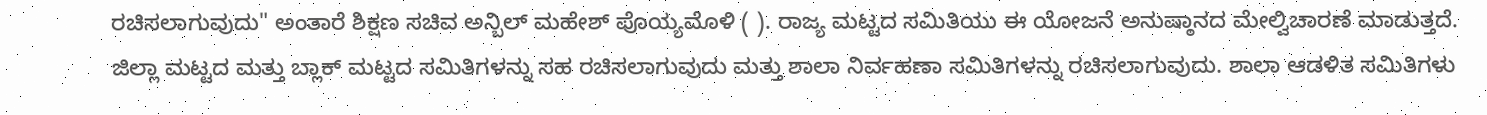ರಚಿಸಲಾಗುವುದು" ಅಂತಾರೆ ಶಿಕ್ಷಣ ಸಚಿವ ಅನ್ಬಿಲ್ ಮಹೇಶ್ ಪೊಯ್ಯಮೊಳಿ ( ). ರಾಜ್ಯ ಮಟ್ಟದ ಸಮಿತಿಯು ಈ ಯೋಜನೆ ಅನುಷ್ಠಾನದ ಮೇಲ್ವಿಚಾರಣೆ ಮಾಡುತ್ತದೆ. ಜಿಲ್ಲಾ ಮಟ್ಟದ ಮತ್ತು ಬ್ಲಾಕ್ ಮಟ್ಟದ ಸಮಿತಿಗಳನ್ನು ಸಹ ರಚಿಸಲಾಗುವುದು ಮತ್ತು ಶಾಲಾ ನಿರ್ವಹಣಾ ಸಮಿತಿಗಳನ್ನು ರಚಿಸಲಾಗುವುದು. ಶಾಲಾ ಆಡಳಿತ ಸಮಿತಿಗಳು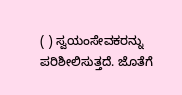( ) ಸ್ವಯಂಸೇವಕರನ್ನು ಪರಿಶೀಲಿಸುತ್ತದೆ. ಜೊತೆಗೆ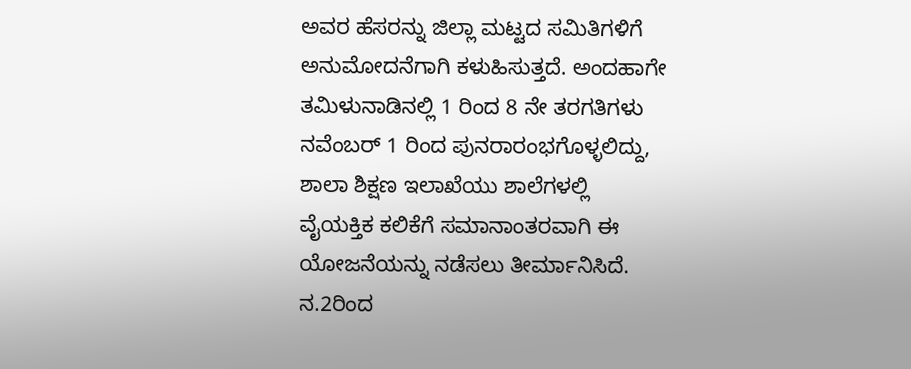ಅವರ ಹೆಸರನ್ನು ಜಿಲ್ಲಾ ಮಟ್ಟದ ಸಮಿತಿಗಳಿಗೆ ಅನುಮೋದನೆಗಾಗಿ ಕಳುಹಿಸುತ್ತದೆ. ಅಂದಹಾಗೇ ತಮಿಳುನಾಡಿನಲ್ಲಿ 1 ರಿಂದ 8 ನೇ ತರಗತಿಗಳು ನವೆಂಬರ್ 1 ರಿಂದ ಪುನರಾರಂಭಗೊಳ್ಳಲಿದ್ದು, ಶಾಲಾ ಶಿಕ್ಷಣ ಇಲಾಖೆಯು ಶಾಲೆಗಳಲ್ಲಿ ವೈಯಕ್ತಿಕ ಕಲಿಕೆಗೆ ಸಮಾನಾಂತರವಾಗಿ ಈ ಯೋಜನೆಯನ್ನು ನಡೆಸಲು‌ ತೀರ್ಮಾನಿಸಿದೆ. ನ.2ರಿಂದ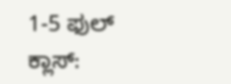1-5 ಫುಲ್‌ ಕ್ಲಾಸ್‌: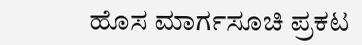ಹೊಸ ಮಾರ್ಗಸೂಚಿ ಪ್ರಕಟ